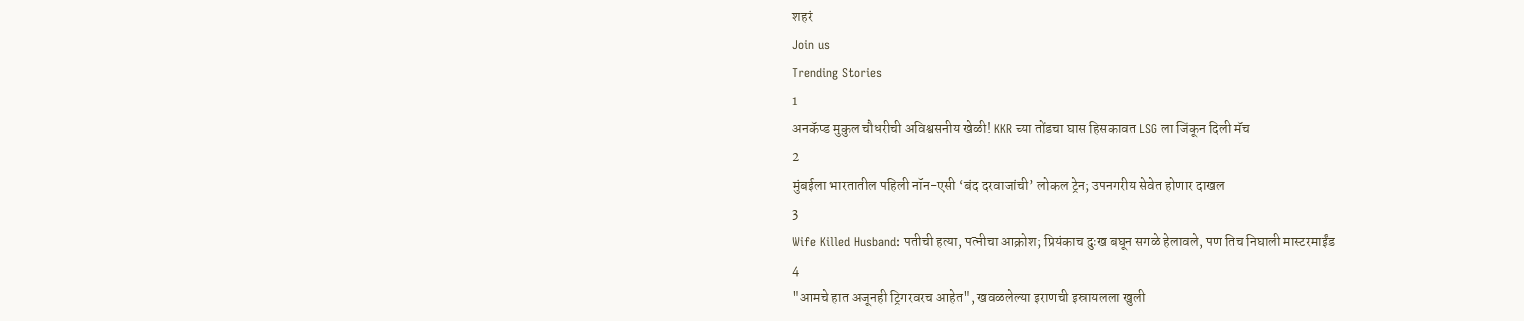शहरं
Join us
Trending Stories
1
अनकॅप्ड मुकुल चौधरीची अविश्वसनीय खेळी! KKR च्या तोंडचा घास हिसकावत LSG ला जिंकून दिली मॅच
2
मुंबईला भारतातील पहिली नॉन-एसी ‘बंद दरवाजांची’ लोकल ट्रेन; उपनगरीय सेवेत होणार दाखल
3
Wife Killed Husband: पतीची हत्या, पत्नीचा आक्रोश; प्रियंकाच दुःख बघून सगळे हेलावले, पण तिच निघाली मास्टरमाईंड
4
"आमचे हात अजूनही ट्रिगरवरच आहेत", खवळलेल्या इराणची इस्रायलला खुली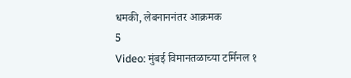धमकी, लेबनाननंतर आक्रमक
5
Video: मुंबई विमानतळाच्या टर्मिनल १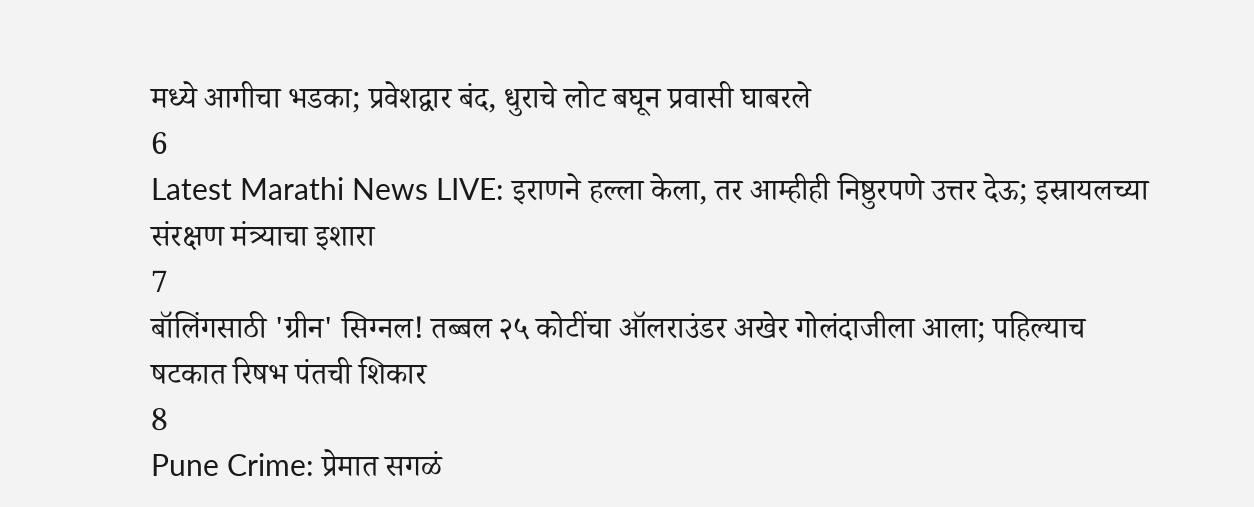मध्ये आगीचा भडका; प्रवेशद्वार बंद, धुराचे लोट बघून प्रवासी घाबरले
6
Latest Marathi News LIVE: इराणने हल्ला केला, तर आम्हीही निष्ठुरपणे उत्तर देऊ; इस्रायलच्या संरक्षण मंत्र्याचा इशारा
7
बॉलिंगसाठी 'ग्रीन' सिग्नल! तब्बल २५ कोटींचा ऑलराउंडर अखेर गोलंदाजीला आला; पहिल्याच षटकात रिषभ पंतची शिकार
8
Pune Crime: प्रेमात सगळं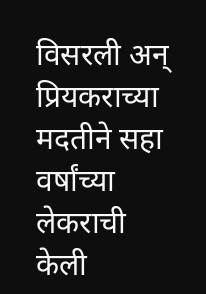विसरली अन् प्रियकराच्या मदतीने सहा वर्षांच्या लेकराची केली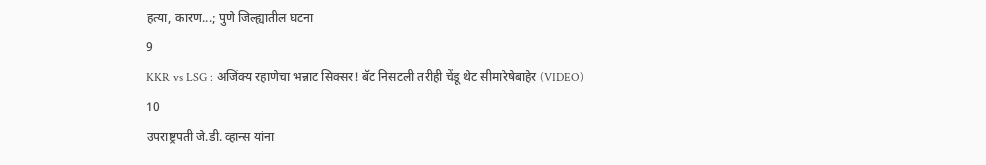हत्या, कारण...; पुणे जिल्ह्यातील घटना
9
KKR vs LSG : अजिंक्य रहाणेचा भन्नाट सिक्सर! बॅट निसटली तरीही चेंडू थेट सीमारेषेबाहेर (VIDEO)
10
उपराष्ट्रपती जे.डी. व्हान्स यांना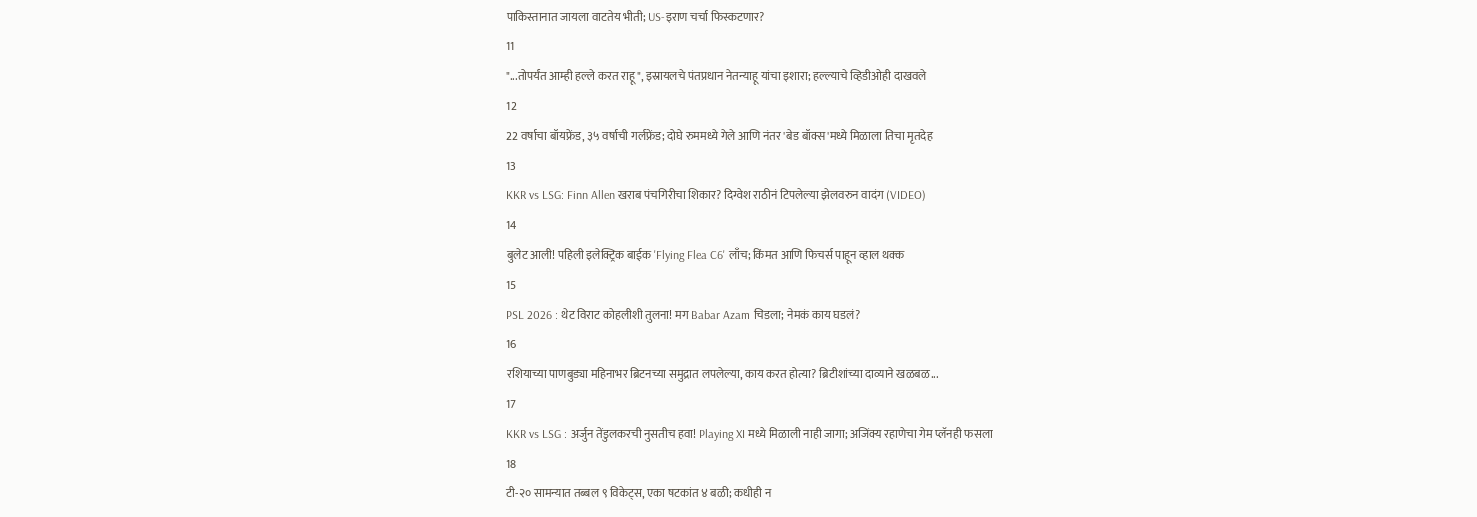पाकिस्तानात जायला वाटतेय भीती; US-इराण चर्चा फिस्कटणार?
11
"...तोपर्यंत आम्ही हल्ले करत राहू", इस्रायलचे पंतप्रधान नेतन्याहू यांचा इशारा; हल्ल्याचे व्हिडीओही दाखवले
12
22 वर्षाचा बॉयफ्रेंड, ३५ वर्षाची गर्लफ्रेंड; दोघे रुममध्ये गेले आणि नंतर 'बेड बॉक्स'मध्ये मिळाला तिचा मृतदेह
13
KKR vs LSG: Finn Allen खराब पंचगिरीचा शिकार? दिग्वेश राठीनं टिपलेल्या झेलवरुन वादंग (VIDEO)
14
बुलेट आली! पहिली इलेक्ट्रिक बाईक 'Flying Flea C6' लाँच; किंमत आणि फिचर्स पाहून व्हाल थक्क
15
PSL 2026 : थेट विराट कोहलीशी तुलना! मग Babar Azam चिडला; नेमकं काय घडलं?
16
रशियाच्या पाणबुड्या महिनाभर ब्रिटनच्या समुद्रात लपलेल्या, काय करत होत्या? ब्रिटीशांच्या दाव्याने खळबळ...
17
KKR vs LSG : अर्जुन तेंडुलकरची नुसतीच हवा! Playing XI मध्ये मिळाली नाही जागा; अजिंक्य रहाणेचा गेम प्लॅनही फसला
18
टी-२० सामन्यात तब्बल ९ विकेट्स, एका षटकांत ४ बळी; कधीही न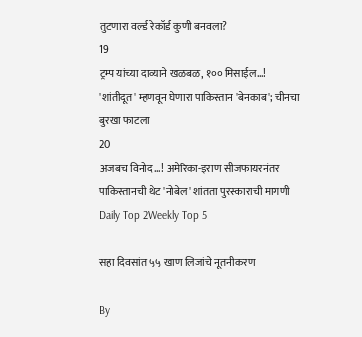तुटणारा वर्ल्ड रेकॉर्ड कुणी बनवला?
19
ट्रम्प यांच्या दाव्याने खळबळ, १०० मिसाईल...! 'शांतीदूत' म्हणवून घेणारा पाकिस्तान 'बेनकाब'; चीनचा बुरखा फाटला
20
अजबच विनोद...! अमेरिका-इराण सीजफायरनंतर पाकिस्तानची थेट 'नोबेल' शांतता पुरस्काराची मागणी
Daily Top 2Weekly Top 5

सहा दिवसांत ५५ खाण लिजांचे नूतनीकरण

By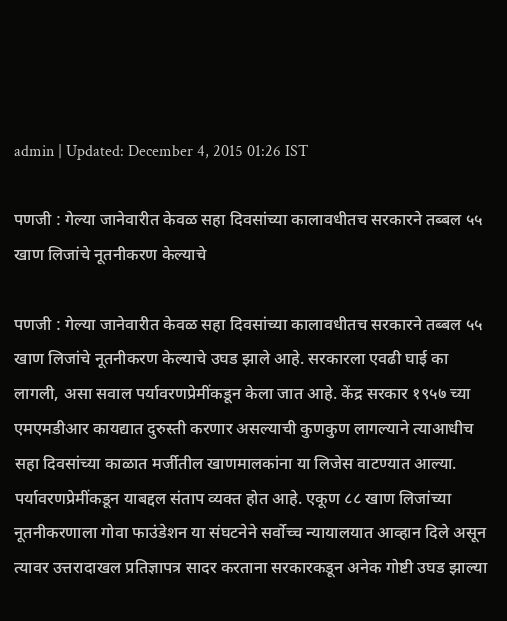admin | Updated: December 4, 2015 01:26 IST

पणजी : गेल्या जानेवारीत केवळ सहा दिवसांच्या कालावधीतच सरकारने तब्बल ५५ खाण लिजांचे नूतनीकरण केल्याचे

पणजी : गेल्या जानेवारीत केवळ सहा दिवसांच्या कालावधीतच सरकारने तब्बल ५५ खाण लिजांचे नूतनीकरण केल्याचे उघड झाले आहे. सरकारला एवढी घाई का लागली, असा सवाल पर्यावरणप्रेमींकडून केला जात आहे. केंद्र सरकार १९५७ च्या एमएमडीआर कायद्यात दुरुस्ती करणार असल्याची कुणकुण लागल्याने त्याआधीच सहा दिवसांच्या काळात मर्जीतील खाणमालकांना या लिजेस वाटण्यात आल्या. पर्यावरणप्रेमींकडून याबद्दल संताप व्यक्त होत आहे. एकूण ८८ खाण लिजांच्या नूतनीकरणाला गोवा फाउंडेशन या संघटनेने सर्वोच्च न्यायालयात आव्हान दिले असून त्यावर उत्तरादाखल प्रतिज्ञापत्र सादर करताना सरकारकडून अनेक गोष्टी उघड झाल्या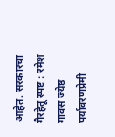आहेत. सरकारचा गैरहेतू स्पष्ट : रमेश गावस ज्येष्ठ पर्यावरणप्रेमी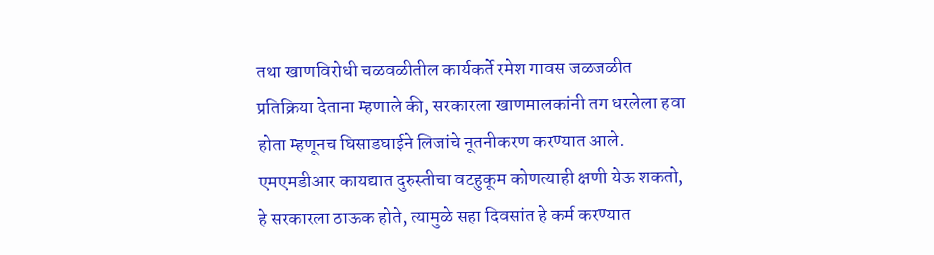तथा खाणविरोधी चळवळीतील कार्यकर्ते रमेश गावस जळजळीत प्रतिक्रिया देताना म्हणाले की, सरकारला खाणमालकांनी तग धरलेला हवा होता म्हणूनच घिसाडघाईने लिजांचे नूतनीकरण करण्यात आले. एमएमडीआर कायद्यात दुरुस्तीचा वटहुकूम कोणत्याही क्षणी येऊ शकतो, हे सरकारला ठाऊक होते, त्यामुळे सहा दिवसांत हे कर्म करण्यात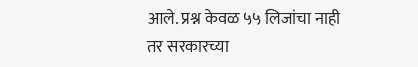आले. प्रश्न केवळ ५५ लिजांचा नाही तर सरकारच्या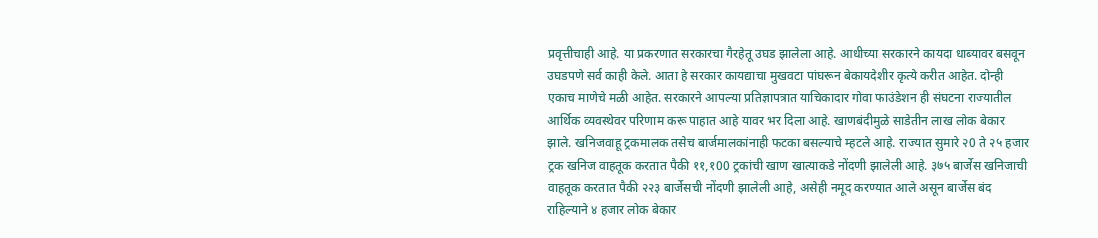प्रवृत्तीचाही आहे. या प्रकरणात सरकारचा गैरहेतू उघड झालेला आहे. आधीच्या सरकारने कायदा धाब्यावर बसवून उघडपणे सर्व काही केले. आता हे सरकार कायद्याचा मुखवटा पांघरून बेकायदेशीर कृत्ये करीत आहेत. दोन्ही एकाच माणेचे मळी आहेत. सरकारने आपल्या प्रतिज्ञापत्रात याचिकादार गोवा फाउंडेशन ही संघटना राज्यातील आर्थिक व्यवस्थेवर परिणाम करू पाहात आहे यावर भर दिला आहे. खाणबंदीमुळे साडेतीन लाख लोक बेकार झाले. खनिजवाहू ट्रकमालक तसेच बार्जमालकांनाही फटका बसल्याचे म्हटले आहे. राज्यात सुमारे २0 ते २५ हजार ट्रक खनिज वाहतूक करतात पैकी ११,१00 ट्रकांची खाण खात्याकडे नोंदणी झालेली आहे. ३७५ बार्जेस खनिजाची वाहतूक करतात पैकी २२३ बार्जेसची नोंदणी झालेली आहे, असेही नमूद करण्यात आले असून बार्जेस बंद राहिल्याने ४ हजार लोक बेकार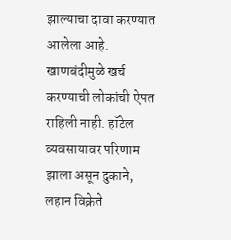झाल्याचा दावा करण्यात आलेला आहे. खाणबंदीमुळे खर्च करण्याची लोकांची ऐपत राहिली नाही. हॉटेल व्यवसायावर परिणाम झाला असून दुकाने, लहान विक्रेते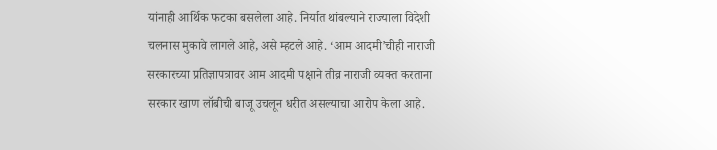यांनाही आर्थिक फटका बसलेला आहे. निर्यात थांबल्याने राज्याला विदेशी चलनास मुकावे लागले आहे, असे म्हटले आहे. ‘आम आदमी’चीही नाराजी सरकारच्या प्रतिज्ञापत्रावर आम आदमी पक्षाने तीव्र नाराजी व्यक्त करताना सरकार खाण लॉबीची बाजू उचलून धरीत असल्याचा आरोप केला आहे.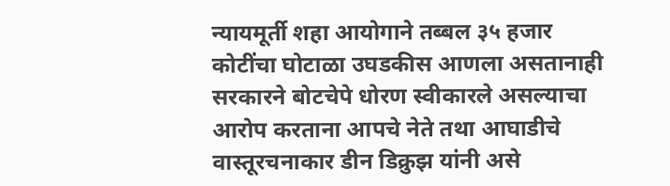न्यायमूर्ती शहा आयोगाने तब्बल ३५ हजार कोटींचा घोटाळा उघडकीस आणला असतानाही सरकारने बोटचेपे धोरण स्वीकारले असल्याचा आरोप करताना आपचे नेते तथा आघाडीचे वास्तूरचनाकार डीन डिक्रुझ यांनी असे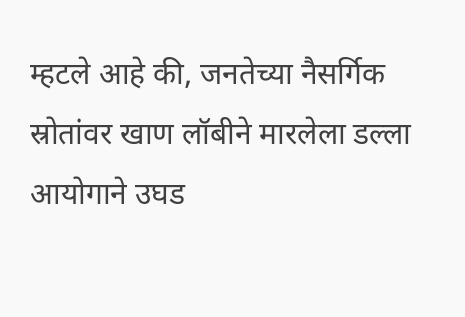म्हटले आहे की, जनतेच्या नैसर्गिक स्रोतांवर खाण लॉबीने मारलेला डल्ला आयोगाने उघड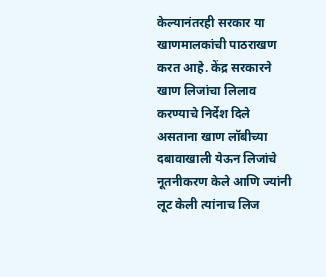केल्यानंतरही सरकार या खाणमालकांची पाठराखण करत आहे. केंद्र सरकारने खाण लिजांचा लिलाव करण्याचे निर्देश दिले असताना खाण लॉबीच्या दबावाखाली येऊन लिजांचे नूतनीकरण केले आणि ज्यांनी लूट केली त्यांनाच लिज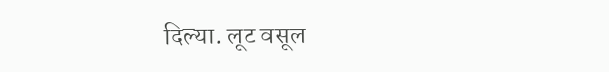दिल्या. लूट वसूल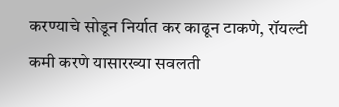करण्याचे सोडून निर्यात कर काढून टाकणे, रॉयल्टी कमी करणे यासारख्या सवलती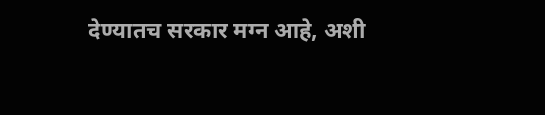देण्यातच सरकार मग्न आहे, अशी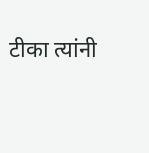टीका त्यांनी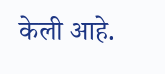केली आहे.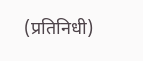(प्रतिनिधी)